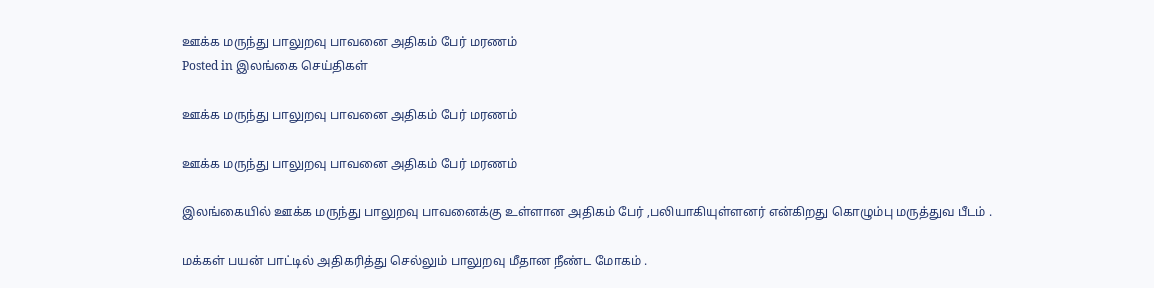ஊக்க மருந்து பாலுறவு பாவனை அதிகம் பேர் மரணம்
Posted in இலங்கை செய்திகள்

ஊக்க மருந்து பாலுறவு பாவனை அதிகம் பேர் மரணம்

ஊக்க மருந்து பாலுறவு பாவனை அதிகம் பேர் மரணம்

இலங்கையில் ஊக்க மருந்து பாலுறவு பாவனைக்கு உள்ளான அதிகம் பேர் ,பலியாகியுள்ளனர் என்கிறது கொழும்பு மருத்துவ பீடம் .

மக்கள் பயன் பாட்டில் அதிகரித்து செல்லும் பாலுறவு மீதான நீண்ட மோகம் .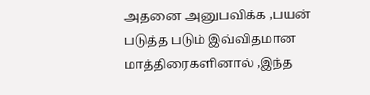அதனை அனுபவிக்க ,பயன் படுத்த படும் இவ்விதமான மாத்திரைகளினால் ,இந்த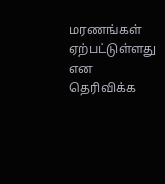மரணங்கள் ஏற்பட்டுள்ளது என தெரிவிக்க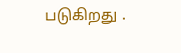படுகிறது .